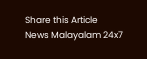Share this Article
News Malayalam 24x7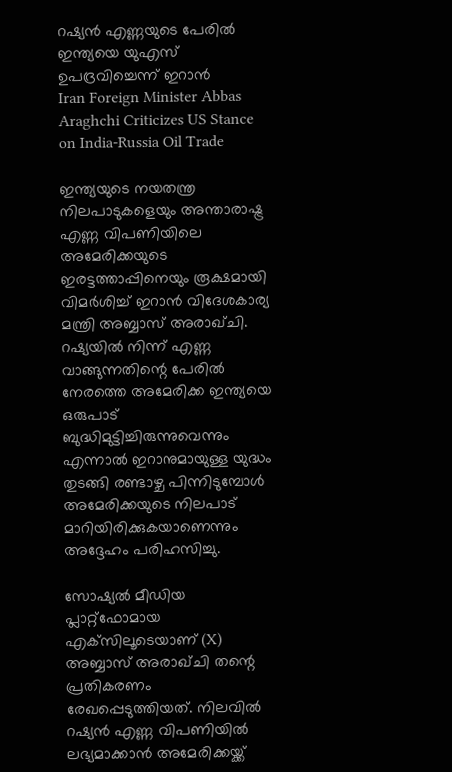റഷ്യന്‍ എണ്ണയുടെ പേരില്‍ ഇന്ത്യയെ യുഎസ് ഉപദ്രവിച്ചെന്ന് ഇറാന്‍
Iran Foreign Minister Abbas Araghchi Criticizes US Stance on India-Russia Oil Trade

ഇന്ത്യയുടെ നയതന്ത്ര നിലപാടുകളെയും അന്താരാഷ്ട്ര എണ്ണ വിപണിയിലെ അമേരിക്കയുടെ ഇരട്ടത്താപ്പിനെയും രൂക്ഷമായി വിമര്‍ശിച്ച് ഇറാന്‍ വിദേശകാര്യ മന്ത്രി അബ്ബാസ് അരാഖ്ചി. റഷ്യയില്‍ നിന്ന് എണ്ണ വാങ്ങുന്നതിന്റെ പേരില്‍ നേരത്തെ അമേരിക്ക ഇന്ത്യയെ ഒരുപാട് ബുദ്ധിമുട്ടിച്ചിരുന്നുവെന്നും എന്നാല്‍ ഇറാനുമായുള്ള യുദ്ധം തുടങ്ങി രണ്ടാഴ്ച പിന്നിടുമ്പോള്‍ അമേരിക്കയുടെ നിലപാട് മാറിയിരിക്കുകയാണെന്നും അദ്ദേഹം പരിഹസിച്ചു.

സോഷ്യല്‍ മീഡിയ പ്ലാറ്റ്‌ഫോമായ എക്‌സിലൂടെയാണ് (X) അബ്ബാസ് അരാഖ്ചി തന്റെ പ്രതികരണം രേഖപ്പെടുത്തിയത്. നിലവില്‍ റഷ്യന്‍ എണ്ണ വിപണിയില്‍ ലഭ്യമാക്കാന്‍ അമേരിക്കയ്ക്ക്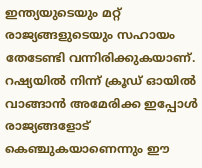ഇന്ത്യയുടെയും മറ്റ് രാജ്യങ്ങളുടെയും സഹായം തേടേണ്ടി വന്നിരിക്കുകയാണ്. റഷ്യയില്‍ നിന്ന് ക്രൂഡ് ഓയില്‍ വാങ്ങാന്‍ അമേരിക്ക ഇപ്പോള്‍ രാജ്യങ്ങളോട് കെഞ്ചുകയാണെന്നും ഈ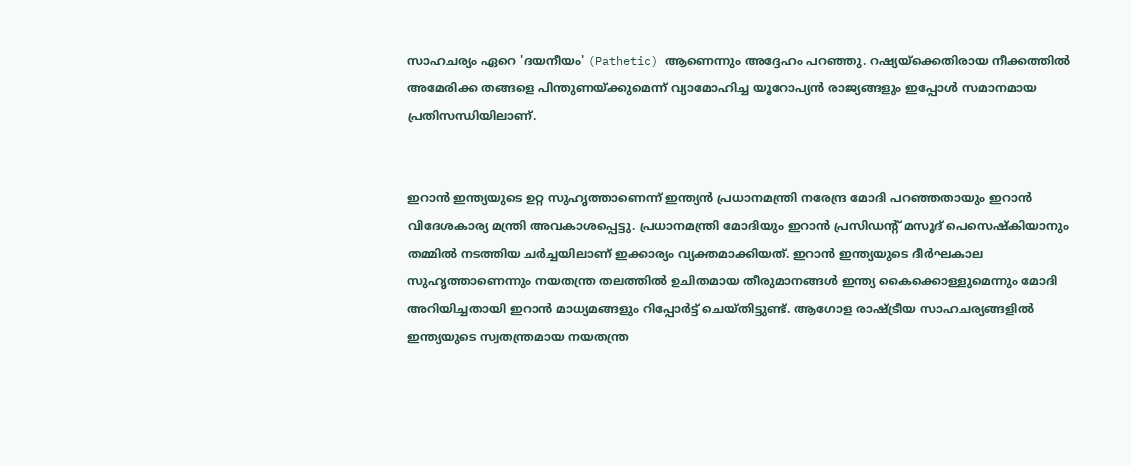സാഹചര്യം ഏറെ 'ദയനീയം' (Pathetic) ആണെന്നും അദ്ദേഹം പറഞ്ഞു. റഷ്യയ്‌ക്കെതിരായ നീക്കത്തില്‍ അമേരിക്ക തങ്ങളെ പിന്തുണയ്ക്കുമെന്ന് വ്യാമോഹിച്ച യൂറോപ്യന്‍ രാജ്യങ്ങളും ഇപ്പോള്‍ സമാനമായ പ്രതിസന്ധിയിലാണ്.


ഇറാന്‍ ഇന്ത്യയുടെ ഉറ്റ സുഹൃത്താണെന്ന് ഇന്ത്യന്‍ പ്രധാനമന്ത്രി നരേന്ദ്ര മോദി പറഞ്ഞതായും ഇറാന്‍ വിദേശകാര്യ മന്ത്രി അവകാശപ്പെട്ടു. പ്രധാനമന്ത്രി മോദിയും ഇറാന്‍ പ്രസിഡന്റ് മസൂദ് പെസെഷ്‌കിയാനും തമ്മില്‍ നടത്തിയ ചര്‍ച്ചയിലാണ് ഇക്കാര്യം വ്യക്തമാക്കിയത്. ഇറാന്‍ ഇന്ത്യയുടെ ദീര്‍ഘകാല സുഹൃത്താണെന്നും നയതന്ത്ര തലത്തില്‍ ഉചിതമായ തീരുമാനങ്ങള്‍ ഇന്ത്യ കൈക്കൊള്ളുമെന്നും മോദി അറിയിച്ചതായി ഇറാന്‍ മാധ്യമങ്ങളും റിപ്പോര്‍ട്ട് ചെയ്തിട്ടുണ്ട്. ആഗോള രാഷ്ട്രീയ സാഹചര്യങ്ങളില്‍ ഇന്ത്യയുടെ സ്വതന്ത്രമായ നയതന്ത്ര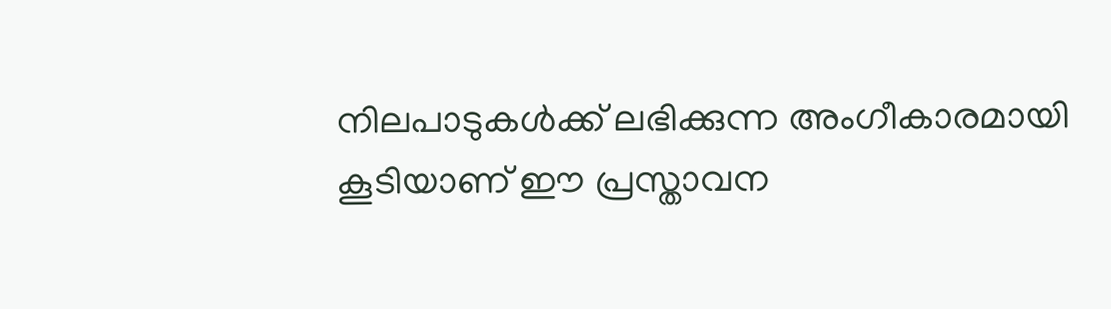നിലപാടുകള്‍ക്ക് ലഭിക്കുന്ന അംഗീകാരമായി കൂടിയാണ് ഈ പ്രസ്താവന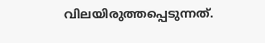വിലയിരുത്തപ്പെടുന്നത്.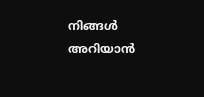നിങ്ങൾ അറിയാൻ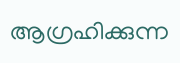ആഗ്രഹിക്കുന്ന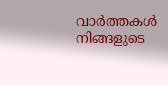വാർത്തകൾ നിങ്ങളുടെ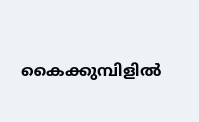കൈക്കുമ്പിളിൽ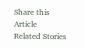Share this Article
Related Stories